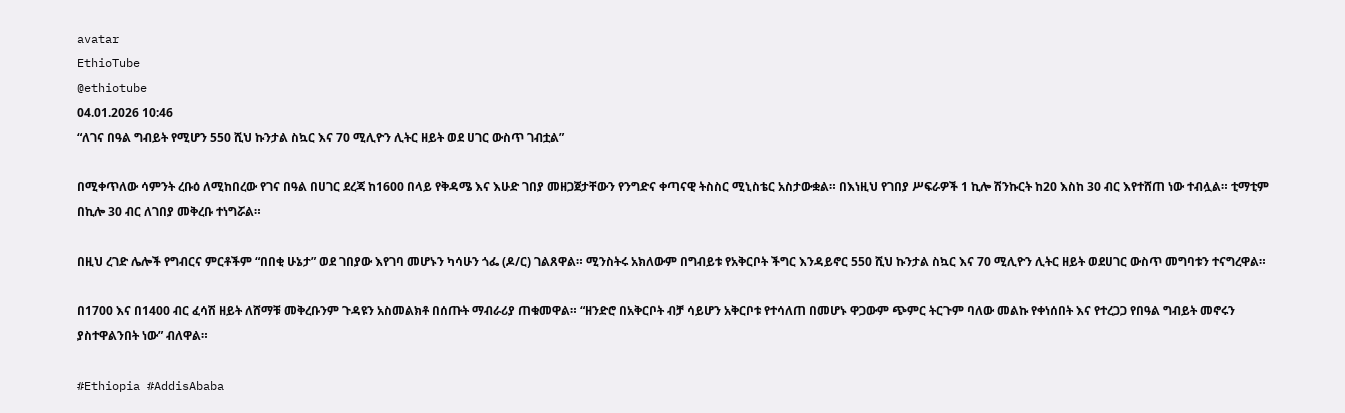avatar
EthioTube
@ethiotube
04.01.2026 10:46
“ለገና በዓል ግብይት የሚሆን 550 ሺህ ኩንታል ስኳር እና 70 ሚሊዮን ሊትር ዘይት ወደ ሀገር ውስጥ ገብቷል”

በሚቀጥለው ሳምንት ረቡዕ ለሚከበረው የገና በዓል በሀገር ደረጃ ከ1600 በላይ የቅዳሜ እና እሁድ ገበያ መዘጋጀታቸውን የንግድና ቀጣናዊ ትስስር ሚኒስቴር አስታውቋል። በእነዚህ የገበያ ሥፍራዎች 1 ኪሎ ሽንኩርት ከ20 እስከ 30 ብር እየተሸጠ ነው ተብሏል። ቲማቲም በኪሎ 30 ብር ለገበያ መቅረቡ ተነግሯል።

በዚህ ረገድ ሌሎች የግብርና ምርቶችም “በበቂ ሁኔታ” ወደ ገበያው እየገባ መሆኑን ካሳሁን ጎፌ (ዶ/ር) ገልጸዋል። ሚንስትሩ አክለውም በግብይቱ የአቅርቦት ችግር እንዳይኖር 550 ሺህ ኩንታል ስኳር እና 70 ሚሊዮን ሊትር ዘይት ወደሀገር ውስጥ መግባቱን ተናግረዋል።

በ1700 እና በ1400 ብር ፈሳሽ ዘይት ለሸማቹ መቅረቡንም ጉዳዩን አስመልክቶ በሰጡት ማብራሪያ ጠቁመዋል። “ዘንድሮ በአቅርቦት ብቻ ሳይሆን አቅርቦቱ የተሳለጠ በመሆኑ ዋጋውም ጭምር ትርጉም ባለው መልኩ የቀነሰበት እና የተረጋጋ የበዓል ግብይት መኖሩን ያስተዋልንበት ነው” ብለዋል።

#Ethiopia #AddisAbaba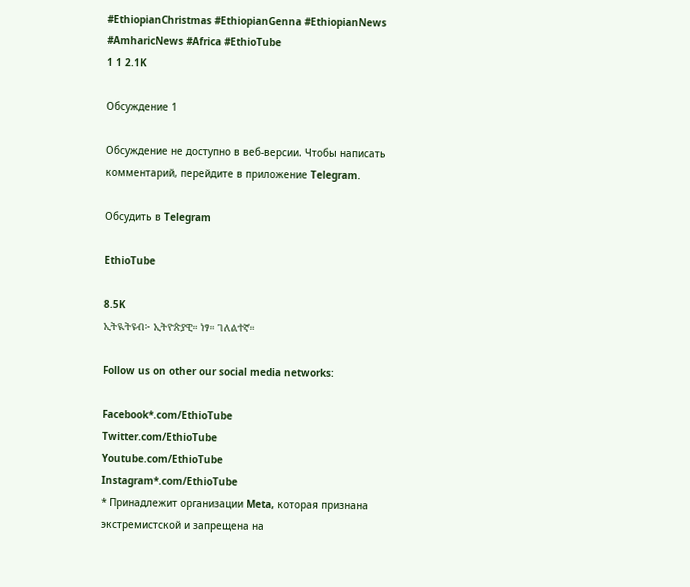#EthiopianChristmas #EthiopianGenna #EthiopianNews #AmharicNews #Africa #EthioTube
1 1 2.1K

Обсуждение 1

Обсуждение не доступно в веб-версии. Чтобы написать комментарий, перейдите в приложение Telegram.

Обсудить в Telegram

EthioTube

8.5K
ኢትዪትዩብ፦ ኢትዮጵያዊ። ነፃ። ገለልተኛ።

Follow us on other our social media networks:

Facebook*.com/EthioTube
Twitter.com/EthioTube
Youtube.com/EthioTube
Instagram*.com/EthioTube
* Принадлежит организации Meta, которая признана экстремистской и запрещена на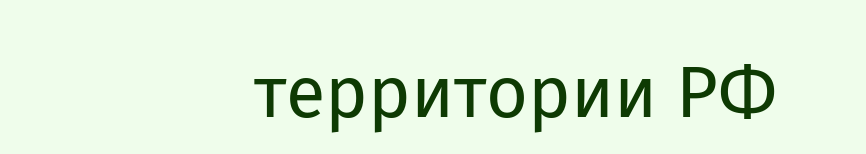территории РФ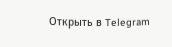Открыть в Telegram